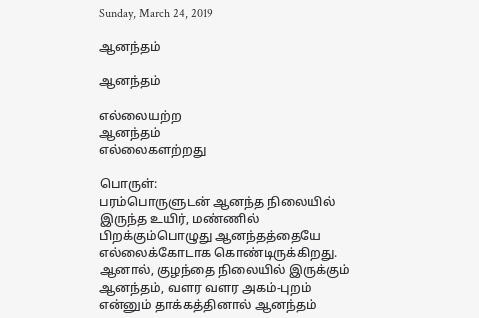Sunday, March 24, 2019

ஆனந்தம்

ஆனந்தம்

எல்லையற்ற
ஆனந்தம்
எல்லைகளற்றது

பொருள்:
பரம்பொருளுடன் ஆனந்த நிலையில் இருந்த உயிர், மண்ணில் பிறக்கும்பொழுது ஆனந்தத்தையே  எல்லைக்கோடாக கொண்டிருக்கிறது.
ஆனால், குழந்தை நிலையில் இருக்கும் ஆனந்தம், வளர வளர அகம்-புறம் என்னும் தாக்கத்தினால் ஆனந்தம்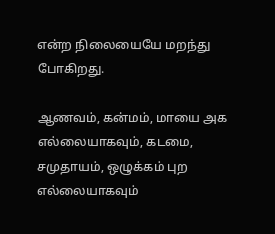என்ற நிலையையே மறந்து போகிறது.

ஆணவம், கன்மம், மாயை அக எல்லையாகவும், கடமை, சமுதாயம், ஒழுக்கம் புற எல்லையாகவும்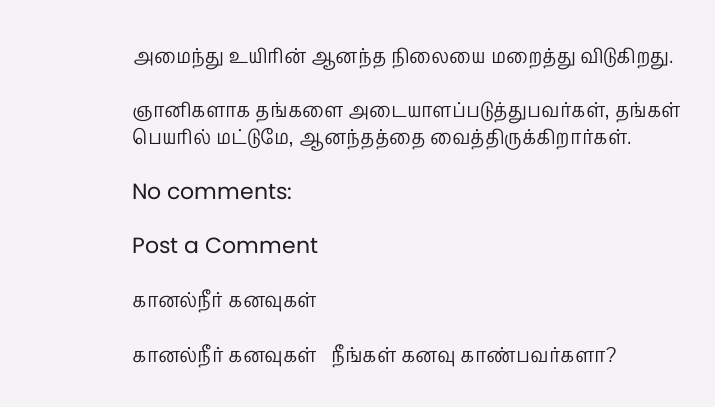அமைந்து உயிரின் ஆனந்த நிலையை மறைத்து விடுகிறது.

ஞானிகளாக தங்களை அடையாளப்படுத்துபவர்கள், தங்கள் பெயரில் மட்டுமே, ஆனந்தத்தை வைத்திருக்கிறார்கள்.

No comments:

Post a Comment

கானல்நீர் கனவுகள்

கானல்நீர் கனவுகள்   நீங்கள் கனவு காண்பவர்களா?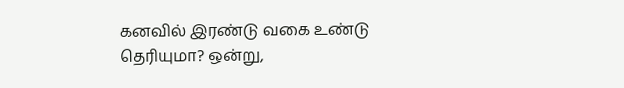கனவில் இரண்டு வகை உண்டு தெரியுமா? ஒன்று,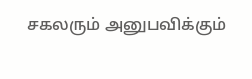சகலரும் அனுபவிக்கும்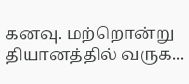கனவு. மற்றொன்று தியானத்தில் வருக...